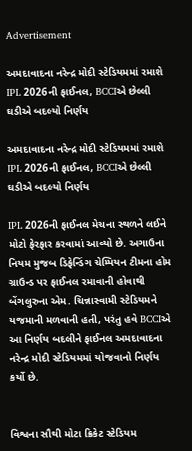Advertisement

અમદાવાદના નરેન્દ્ર મોદી સ્ટેડિયમમાં રમાશે IPL 2026ની ફાઈનલ, BCCIએ છેલ્લી ઘડીએ બદલ્યો નિર્ણય

અમદાવાદના નરેન્દ્ર મોદી સ્ટેડિયમમાં રમાશે IPL 2026ની ફાઈનલ, BCCIએ છેલ્લી ઘડીએ બદલ્યો નિર્ણય

IPL 2026ની ફાઈનલ મેચના સ્થળને લઈને મોટો ફેરફાર કરવામાં આવ્યો છે. અગાઉના નિયમ મુજબ ડિફેન્ડિંગ ચેમ્પિયન ટીમના હોમ ગ્રાઉન્ડ પર ફાઈનલ રમાવાની હોવાથી બેંગલુરુના એમ. ચિન્નાસ્વામી સ્ટેડિયમને યજમાની મળવાની હતી, પરંતુ હવે BCCIએ આ નિર્ણય બદલીને ફાઈનલ અમદાવાદના નરેન્દ્ર મોદી સ્ટેડિયમમાં યોજવાનો નિર્ણય કર્યો છે.


વિશ્વના સૌથી મોટા ક્રિકેટ સ્ટેડિયમ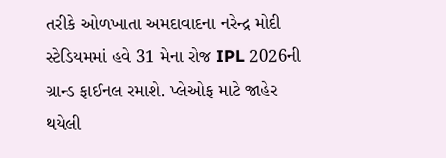તરીકે ઓળખાતા અમદાવાદના નરેન્દ્ર મોદી સ્ટેડિયમમાં હવે 31 મેના રોજ IPL 2026ની ગ્રાન્ડ ફાઈનલ રમાશે. પ્લેઓફ માટે જાહેર થયેલી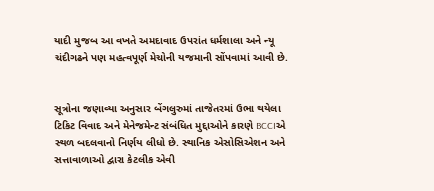યાદી મુજબ આ વખતે અમદાવાદ ઉપરાંત ધર્મશાલા અને ન્યૂ ચંદીગઢને પણ મહત્વપૂર્ણ મેચોની યજમાની સોંપવામાં આવી છે.


સૂત્રોના જણાવ્યા અનુસાર બેંગલુરુમાં તાજેતરમાં ઉભા થયેલા ટિકિટ વિવાદ અને મેનેજમેન્ટ સંબંધિત મુદ્દાઓને કારણે BCCIએ સ્થળ બદલવાનો નિર્ણય લીધો છે. સ્થાનિક એસોસિએશન અને સત્તાવાળાઓ દ્વારા કેટલીક એવી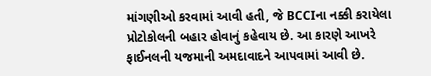માંગણીઓ કરવામાં આવી હતી, જે BCCIના નક્કી કરાયેલા પ્રોટોકોલની બહાર હોવાનું કહેવાય છે. આ કારણે આખરે ફાઈનલની યજમાની અમદાવાદને આપવામાં આવી છે.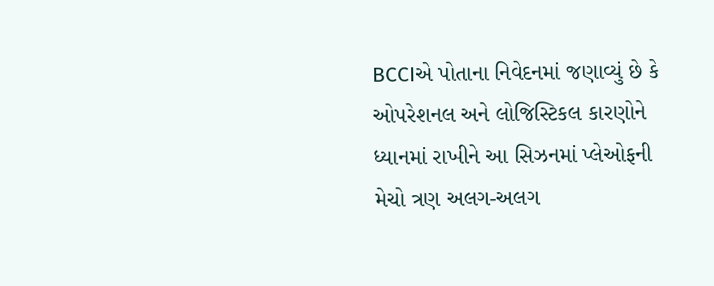BCCIએ પોતાના નિવેદનમાં જણાવ્યું છે કે ઓપરેશનલ અને લોજિસ્ટિકલ કારણોને ધ્યાનમાં રાખીને આ સિઝનમાં પ્લેઓફની મેચો ત્રણ અલગ-અલગ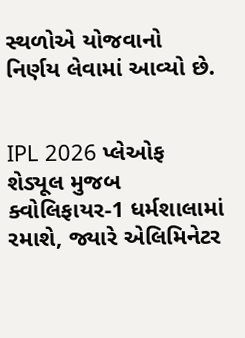સ્થળોએ યોજવાનો નિર્ણય લેવામાં આવ્યો છે.


IPL 2026 પ્લેઓફ શેડ્યૂલ મુજબ ક્વોલિફાયર-1 ધર્મશાલામાં રમાશે, જ્યારે એલિમિનેટર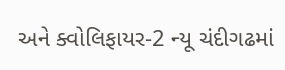અને ક્વોલિફાયર-2 ન્યૂ ચંદીગઢમાં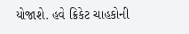યોજાશે. હવે ક્રિકેટ ચાહકોની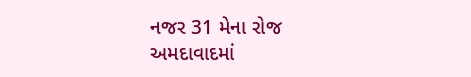નજર 31 મેના રોજ અમદાવાદમાં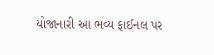યોજાનારી આ ભવ્ય ફાઈનલ પર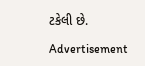ટકેલી છે.

Advertisement